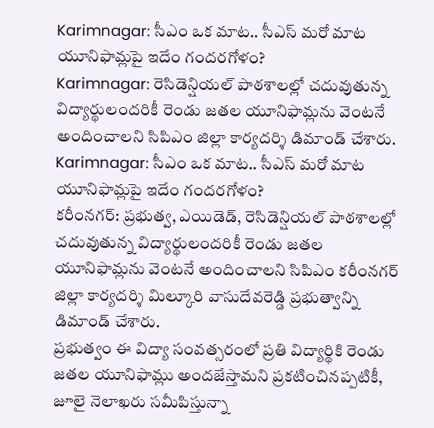Karimnagar: సీఎం ఒక మాట.. సీఎస్ మరో మాట యూనిఫామ్లపై ఇదేం గందరగోళం?
Karimnagar: రెసిడెన్షియల్ పాఠశాలల్లో చదువుతున్న విద్యార్థులందరికీ రెండు జతల యూనిఫామ్లను వెంటనే అందించాలని సిపిఎం జిల్లా కార్యదర్శి డిమాండ్ చేశారు.
Karimnagar: సీఎం ఒక మాట.. సీఎస్ మరో మాట యూనిఫామ్లపై ఇదేం గందరగోళం?
కరీంనగర్: ప్రభుత్వ, ఎయిడెడ్, రెసిడెన్షియల్ పాఠశాలల్లో చదువుతున్న విద్యార్థులందరికీ రెండు జతల యూనిఫామ్లను వెంటనే అందించాలని సిపిఎం కరీంనగర్ జిల్లా కార్యదర్శి మిల్కూరి వాసుదేవరెడ్డి ప్రభుత్వాన్ని డిమాండ్ చేశారు.
ప్రభుత్వం ఈ విద్యా సంవత్సరంలో ప్రతి విద్యార్థికి రెండు జతల యూనిఫామ్లు అందజేస్తామని ప్రకటించినప్పటికీ, జూలై నెలాఖరు సమీపిస్తున్నా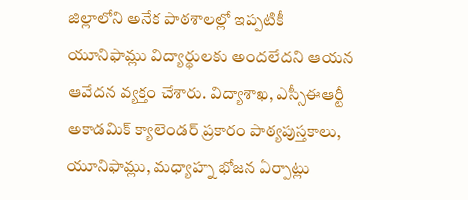జిల్లాలోని అనేక పాఠశాలల్లో ఇప్పటికీ యూనిఫామ్లు విద్యార్థులకు అందలేదని ఆయన ఆవేదన వ్యక్తం చేశారు. విద్యాశాఖ, ఎస్సీఈఆర్టీ అకాడమిక్ క్యాలెండర్ ప్రకారం పాఠ్యపుస్తకాలు, యూనిఫామ్లు, మధ్యాహ్న భోజన ఏర్పాట్లు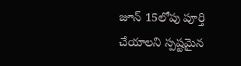జూన్ 15లోపు పూర్తి చేయాలని స్పష్టమైన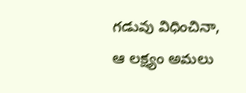గడువు విధించినా, ఆ లక్ష్యం అమలు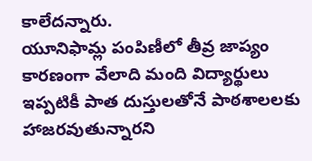కాలేదన్నారు.
యూనిఫామ్ల పంపిణీలో తీవ్ర జాప్యం కారణంగా వేలాది మంది విద్యార్థులు ఇప్పటికీ పాత దుస్తులతోనే పాఠశాలలకు హాజరవుతున్నారని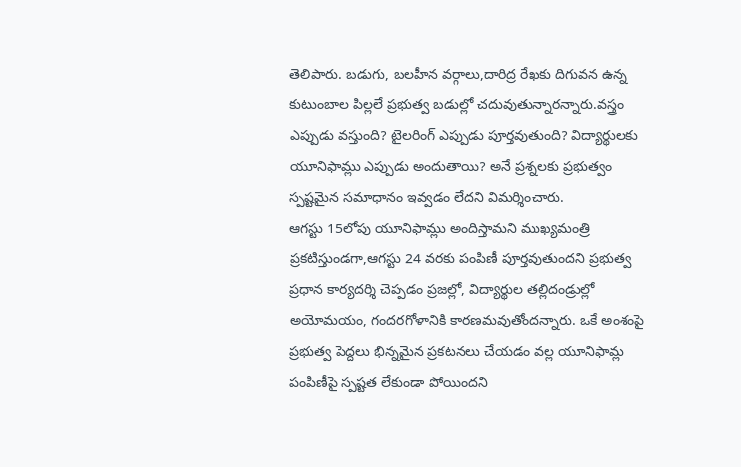తెలిపారు. బడుగు, బలహీన వర్గాలు,దారిద్ర రేఖకు దిగువన ఉన్న కుటుంబాల పిల్లలే ప్రభుత్వ బడుల్లో చదువుతున్నారన్నారు.వస్త్రం ఎప్పుడు వస్తుంది? టైలరింగ్ ఎప్పుడు పూర్తవుతుంది? విద్యార్థులకు యూనిఫామ్లు ఎప్పుడు అందుతాయి? అనే ప్రశ్నలకు ప్రభుత్వం స్పష్టమైన సమాధానం ఇవ్వడం లేదని విమర్శించారు.
ఆగస్టు 15లోపు యూనిఫామ్లు అందిస్తామని ముఖ్యమంత్రి ప్రకటిస్తుండగా,ఆగస్టు 24 వరకు పంపిణీ పూర్తవుతుందని ప్రభుత్వ ప్రధాన కార్యదర్శి చెప్పడం ప్రజల్లో, విద్యార్థుల తల్లిదండ్రుల్లో అయోమయం, గందరగోళానికి కారణమవుతోందన్నారు. ఒకే అంశంపై ప్రభుత్వ పెద్దలు భిన్నమైన ప్రకటనలు చేయడం వల్ల యూనిఫామ్ల పంపిణీపై స్పష్టత లేకుండా పోయిందని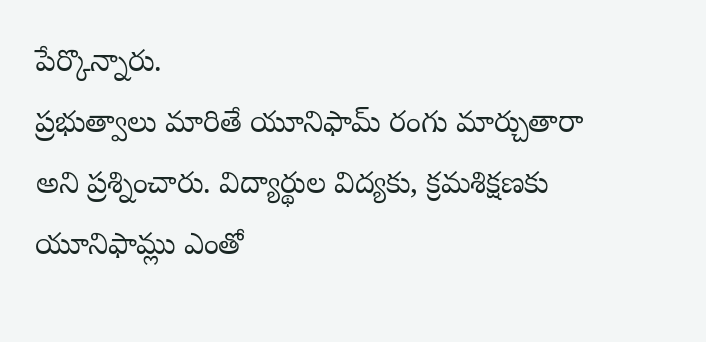పేర్కొన్నారు.
ప్రభుత్వాలు మారితే యూనిఫామ్ రంగు మార్చుతారా అని ప్రశ్నించారు. విద్యార్థుల విద్యకు, క్రమశిక్షణకు యూనిఫామ్లు ఎంతో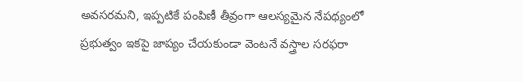అవసరమని, ఇప్పటికే పంపిణీ తీవ్రంగా ఆలస్యమైన నేపథ్యంలో ప్రభుత్వం ఇకపై జాప్యం చేయకుండా వెంటనే వస్త్రాల సరఫరా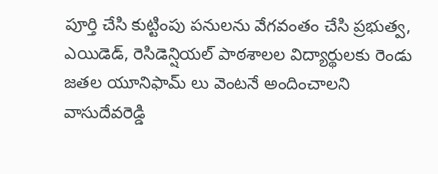పూర్తి చేసి కుట్టింపు పనులను వేగవంతం చేసి ప్రభుత్వ, ఎయిడెడ్, రెసిడెన్షియల్ పాఠశాలల విద్యార్థులకు రెండు జతల యూనిఫామ్ లు వెంటనే అందించాలని వాసుదేవరెడ్డి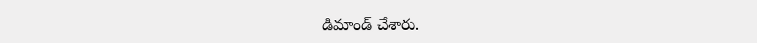డిమాండ్ చేశారు.